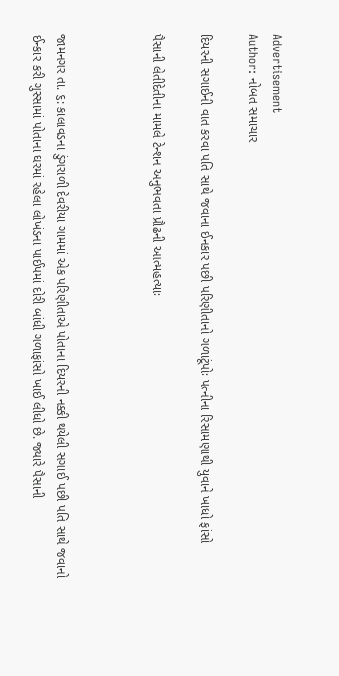Advertisement
Author: નોબત સમાચાર

દિયરની સગાઈની વાત કરવા પતિ સાથે જવાના ઈનકાર પછી પરિણીતાનો ગળાટૂંપોઃ પત્નીના રિસામણાથી યુવાને ખાધો ફાંસો

પૈસાની લેતીદેતીના મામલે ટેન્શન અનુભવતા પ્રૌઢની આત્મહત્યાઃ



જામનગર તા. ૬: કાલાવડના ડુંગરાળી દેવરીયા ગામમાં એક પરિણીતાએ પોતાના દિયરની નક્કી થયેલી સગાઈ પછી પતિ સાથે જવાનો ઈન્કાર કરી ગુસ્સામાં પોતાના ઘરમાં રહેલા લોખંડના પાઈપમાં દોરી બાંધી ગળાફાંસો ખાઈ લીધો છે. જ્યારે પૈસાની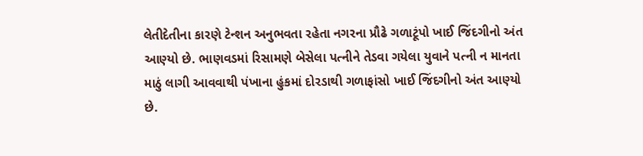લેતીદેતીના કારણે ટેન્શન અનુભવતા રહેતા નગરના પ્રૌઢે ગળાટૂંપો ખાઈ જિંદગીનો અંત આણ્યો છે. ભાણવડમાં રિસામણે બેસેલા પત્નીને તેડવા ગયેલા યુવાને પત્ની ન માનતા માઠું લાગી આવવાથી પંખાના હુંકમાં દોરડાથી ગળાફાંસો ખાઈ જિંદગીનો અંત આણ્યો છે.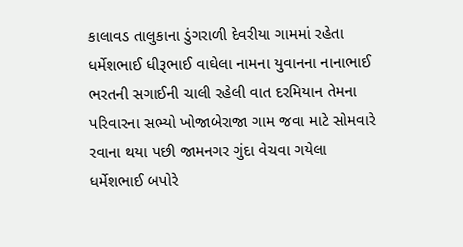કાલાવડ તાલુકાના ડુંગરાળી દેવરીયા ગામમાં રહેતા ધર્મેશભાઈ ધીરૂભાઈ વાઘેલા નામના યુવાનના નાનાભાઈ ભરતની સગાઈની ચાલી રહેલી વાત દરમિયાન તેમના પરિવારના સભ્યો ખોજાબેરાજા ગામ જવા માટે સોમવારે રવાના થયા પછી જામનગર ગુંદા વેચવા ગયેલા ધર્મેશભાઈ બપોરે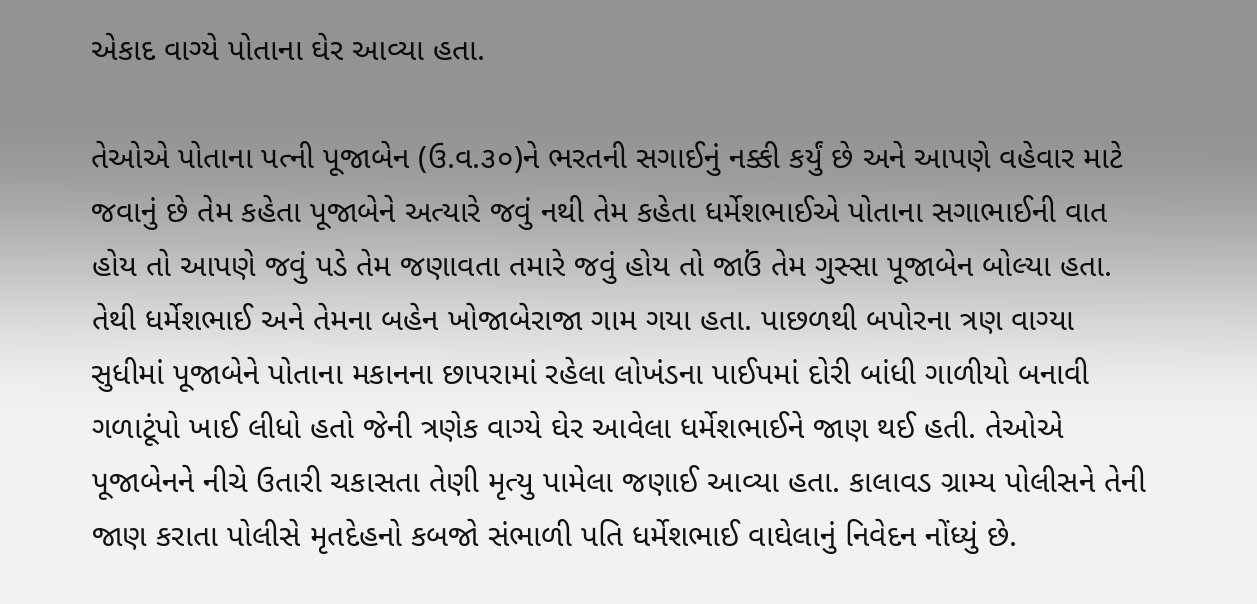એકાદ વાગ્યે પોતાના ઘેર આવ્યા હતા.

તેઓએ પોતાના પત્ની પૂજાબેન (ઉ.વ.૩૦)ને ભરતની સગાઈનું નક્કી કર્યું છે અને આપણે વહેવાર માટે જવાનું છે તેમ કહેતા પૂજાબેને અત્યારે જવું નથી તેમ કહેતા ધર્મેશભાઈએ પોતાના સગાભાઈની વાત હોય તો આપણે જવું પડે તેમ જણાવતા તમારે જવું હોય તો જાઉં તેમ ગુસ્સા પૂજાબેન બોલ્યા હતા. તેથી ધર્મેશભાઈ અને તેમના બહેન ખોજાબેરાજા ગામ ગયા હતા. પાછળથી બપોરના ત્રણ વાગ્યા સુધીમાં પૂજાબેને પોતાના મકાનના છાપરામાં રહેલા લોખંડના પાઈપમાં દોરી બાંધી ગાળીયો બનાવી ગળાટૂંપો ખાઈ લીધો હતો જેની ત્રણેક વાગ્યે ઘેર આવેલા ધર્મેશભાઈને જાણ થઈ હતી. તેઓએ પૂજાબેનને નીચે ઉતારી ચકાસતા તેણી મૃત્યુ પામેલા જણાઈ આવ્યા હતા. કાલાવડ ગ્રામ્ય પોલીસને તેની જાણ કરાતા પોલીસે મૃતદેહનો કબજો સંભાળી પતિ ધર્મેશભાઈ વાઘેલાનું નિવેદન નોંધ્યું છે.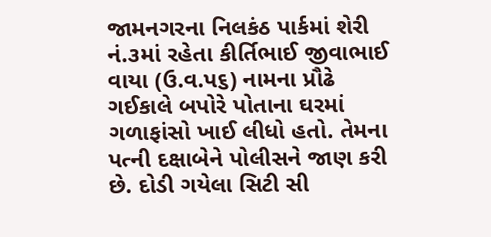જામનગરના નિલકંઠ પાર્કમાં શેરી નં.૩માં રહેતા કીર્તિભાઈ જીવાભાઈ વાયા (ઉ.વ.પ૬) નામના પ્રૌઢે ગઈકાલે બપોરે પોતાના ઘરમાં ગળાફાંસો ખાઈ લીધો હતો. તેમના પત્ની દક્ષાબેને પોલીસને જાણ કરી છે. દોડી ગયેલા સિટી સી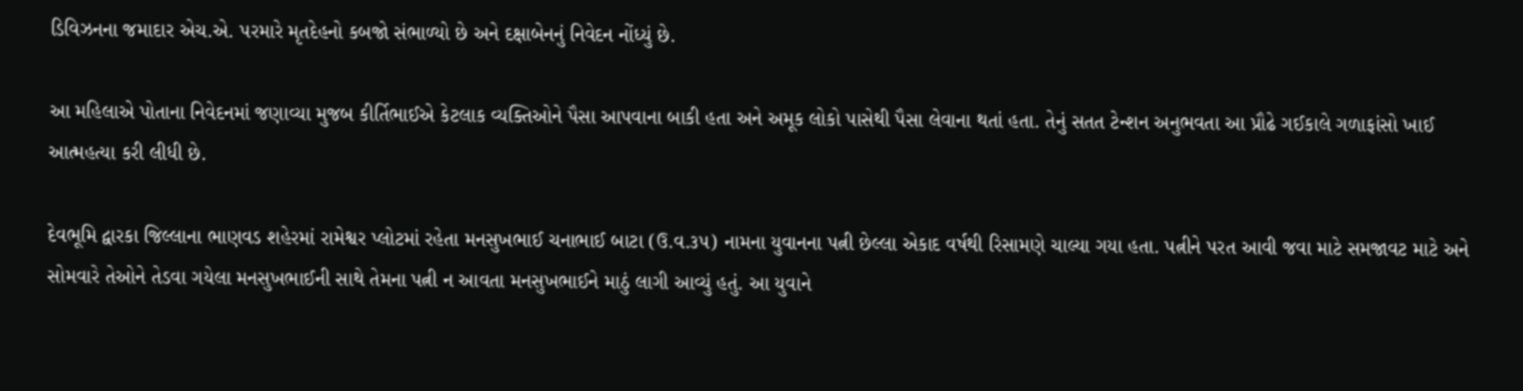ડિવિઝનના જમાદાર એચ.એ. પરમારે મૃતદેહનો કબજો સંભાળ્યો છે અને દક્ષાબેનનું નિવેદન નોંધ્યું છે.

આ મહિલાએ પોતાના નિવેદનમાં જણાવ્યા મુજબ કીર્તિભાઈએ કેટલાક વ્યક્તિઓને પૈસા આપવાના બાકી હતા અને અમૂક લોકો પાસેથી પૈસા લેવાના થતાં હતા. તેનું સતત ટેન્શન અનુભવતા આ પ્રૌઢે ગઈકાલે ગળાફાંસો ખાઈ આત્મહત્યા કરી લીધી છે.

દેવભૂમિ દ્વારકા જિલ્લાના ભાણવડ શહેરમાં રામેશ્વર પ્લોટમાં રહેતા મનસુખભાઈ ચનાભાઈ બાટા (ઉ.વ.૩૫) નામના યુવાનના પત્ની છેલ્લા એકાદ વર્ષથી રિસામણે ચાલ્યા ગયા હતા. પત્નીને પરત આવી જવા માટે સમજાવટ માટે અને સોમવારે તેઓને તેડવા ગયેલા મનસુખભાઈની સાથે તેમના પત્ની ન આવતા મનસુખભાઈને માઠું લાગી આવ્યું હતું. આ યુવાને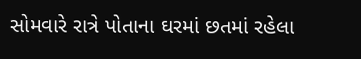સોમવારે રાત્રે પોતાના ઘરમાં છતમાં રહેલા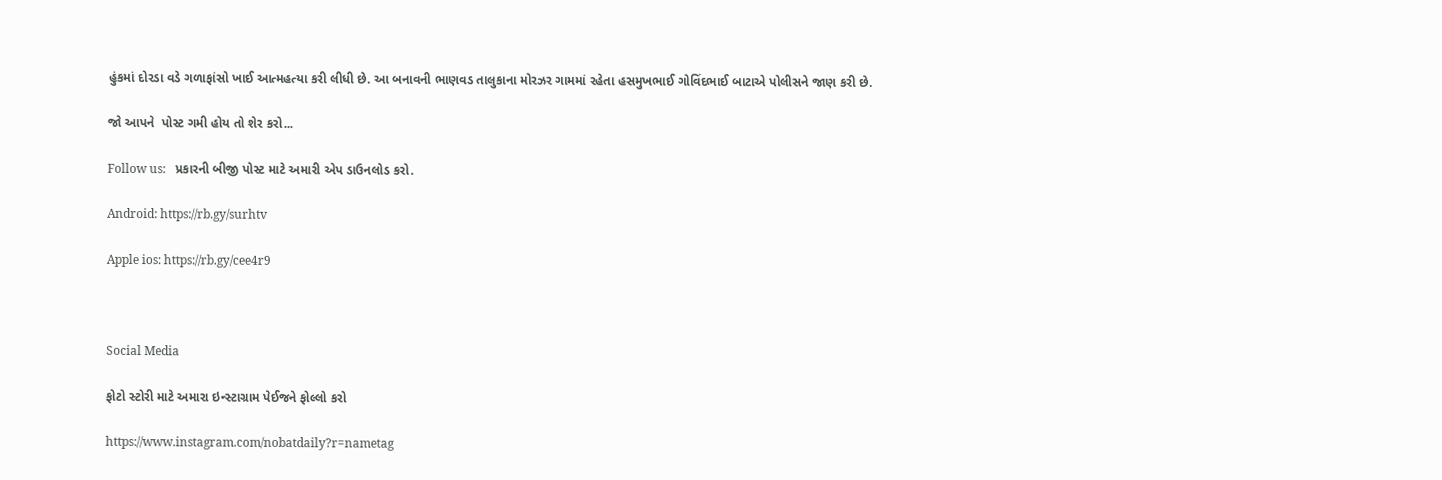હુંકમાં દોરડા વડે ગળાફાંસો ખાઈ આત્મહત્યા કરી લીધી છે. આ બનાવની ભાણવડ તાલુકાના મોરઝર ગામમાં રહેતા હસમુખભાઈ ગોવિંદભાઈ બાટાએ પોલીસને જાણ કરી છે.

જો આપને  પોસ્ટ ગમી હોય તો શેર કરો...

Follow us:   પ્રકારની બીજી પોસ્ટ માટે અમારી એપ ડાઉનલોડ કરો.

Android: https://rb.gy/surhtv

Apple ios: https://rb.gy/cee4r9



Social Media

ફોટો સ્ટોરી માટે અમારા ઇન્સ્ટાગ્રામ પેઈજને ફોલ્લો કરો

https://www.instagram.com/nobatdaily?r=nametag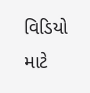વિડિયો માટે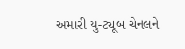અમારી યુ-ટ્યૂબ ચેનલને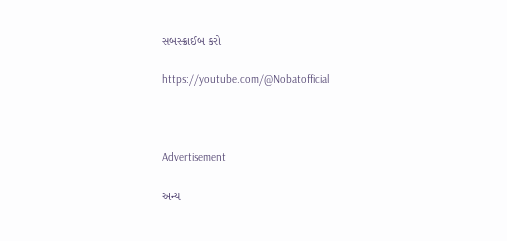સબસ્ક્રાઈબ કરો

https://youtube.com/@Nobatofficial



Advertisement

અન્ય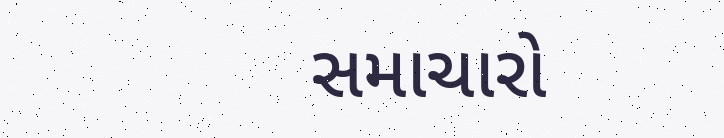સમાચારો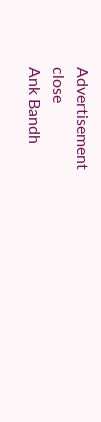Advertisement
close
Ank Bandh